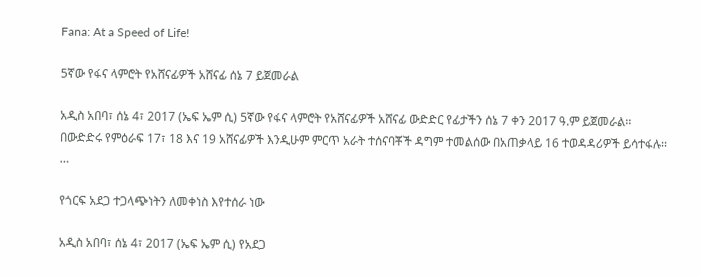Fana: At a Speed of Life!

5ኛው የፋና ላምሮት የአሸናፊዎች አሸናፊ ሰኔ 7 ይጀመራል

አዲስ አበባ፣ ሰኔ 4፣ 2017 (ኤፍ ኤም ሲ) 5ኛው የፋና ላምሮት የአሸናፊዎች አሸናፊ ውድድር የፊታችን ሰኔ 7 ቀን 2017 ዓ.ም ይጀመራል፡፡ በውድድሩ የምዕራፍ 17፣ 18 እና 19 አሸናፊዎች እንዲሁም ምርጥ አራት ተሰናባቾች ዳግም ተመልሰው በአጠቃላይ 16 ተወዳዳሪዎች ይሳተፋሉ፡፡…

የጎርፍ አደጋ ተጋላጭነትን ለመቀነስ እየተሰራ ነው

አዲስ አበባ፣ ሰኔ 4፣ 2017 (ኤፍ ኤም ሲ) የአደጋ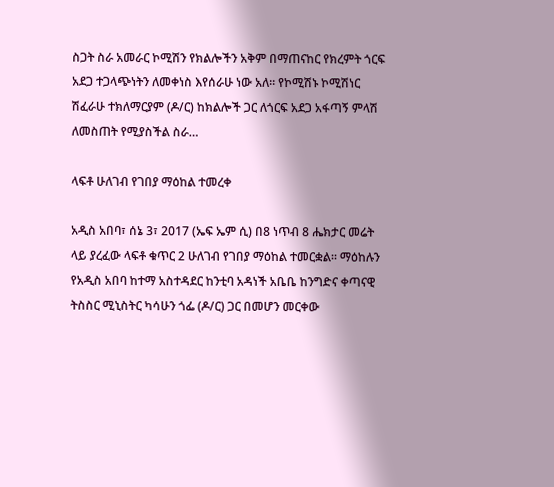ስጋት ስራ አመራር ኮሚሽን የክልሎችን አቅም በማጠናከር የክረምት ጎርፍ አደጋ ተጋላጭነትን ለመቀነስ እየሰራሁ ነው አለ። የኮሚሽኑ ኮሚሽነር ሽፈራሁ ተክለማርያም (ዶ/ር) ከክልሎች ጋር ለጎርፍ አደጋ አፋጣኝ ምላሽ ለመስጠት የሚያስችል ስራ…

ላፍቶ ሁለገብ የገበያ ማዕከል ተመረቀ

አዲስ አበባ፣ ሰኔ 3፣ 2017 (ኤፍ ኤም ሲ) በ8 ነጥብ 8 ሔክታር መሬት ላይ ያረፈው ላፍቶ ቁጥር 2 ሁለገብ የገበያ ማዕከል ተመርቋል። ማዕከሉን የአዲስ አበባ ከተማ አስተዳደር ከንቲባ አዳነች አቤቤ ከንግድና ቀጣናዊ ትስስር ሚኒስትር ካሳሁን ጎፌ (ዶ/ር) ጋር በመሆን መርቀው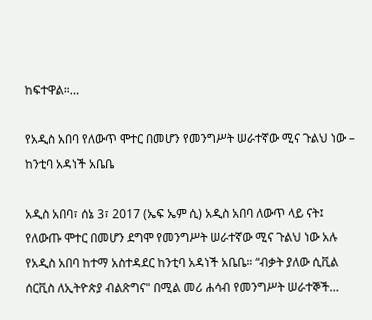ከፍተዋል።…

የአዲስ አበባ የለውጥ ሞተር በመሆን የመንግሥት ሠራተኛው ሚና ጉልህ ነው – ከንቲባ አዳነች አቤቤ

አዲስ አበባ፣ ሰኔ 3፣ 2017 (ኤፍ ኤም ሲ) አዲስ አበባ ለውጥ ላይ ናት፤ የለውጡ ሞተር በመሆን ደግሞ የመንግሥት ሠራተኛው ሚና ጉልህ ነው አሉ የአዲስ አበባ ከተማ አስተዳደር ከንቲባ አዳነች አቤቤ። “ብቃት ያለው ሲቪል ሰርቪስ ለኢትዮጵያ ብልጽግና" በሚል መሪ ሐሳብ የመንግሥት ሠራተኞች…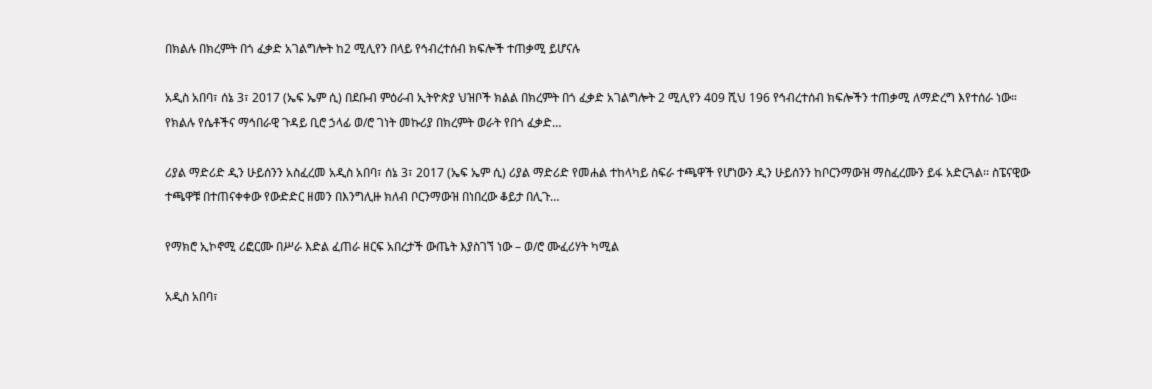በክልሉ በክረምት በጎ ፈቃድ አገልግሎት ከ2 ሚሊየን በላይ የኅብረተሰብ ክፍሎች ተጠቃሚ ይሆናሉ

አዲስ አበባ፣ ሰኔ 3፣ 2017 (ኤፍ ኤም ሲ) በደቡብ ምዕራብ ኢትዮጵያ ህዝቦች ክልል በክረምት በጎ ፈቃድ አገልግሎት 2 ሚሊየን 409 ሺህ 196 የኅብረተሰብ ክፍሎችን ተጠቃሚ ለማድረግ እየተሰራ ነው። የክልሉ የሴቶችና ማኅበራዊ ጉዳይ ቢሮ ኃላፊ ወ/ሮ ገነት መኩሪያ በክረምት ወራት የበጎ ፈቃድ…

ሪያል ማድሪድ ዲን ሁይሰንን አስፈረመ አዲስ አበባ፣ ሰኔ 3፣ 2017 (ኤፍ ኤም ሲ) ሪያል ማድሪድ የመሐል ተከላካይ ስፍራ ተጫዋች የሆነውን ዲን ሁይሰንን ከቦርንማውዝ ማስፈረሙን ይፋ አድርጓል፡፡ ስፔናዊው ተጫዋቹ በተጠናቀቀው የውድድር ዘመን በእንግሊዙ ክለብ ቦርንማውዝ በነበረው ቆይታ በሊጉ…

የማክሮ ኢኮኖሚ ሪፎርሙ በሥራ እድል ፈጠራ ዘርፍ አበረታች ውጤት እያስገኘ ነው – ወ/ሮ ሙፈሪሃት ካሚል

አዲስ አበባ፣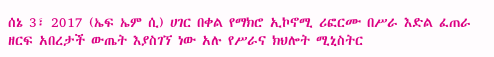ሰኔ 3፣ 2017 (ኤፍ ኤም ሲ) ሀገር በቀል የማክሮ ኢኮኖሚ ሪፎርሙ በሥራ እድል ፈጠራ ዘርፍ አበረታች ውጤት እያስገኘ ነው አሉ የሥራና ክህሎት ሚኒስትር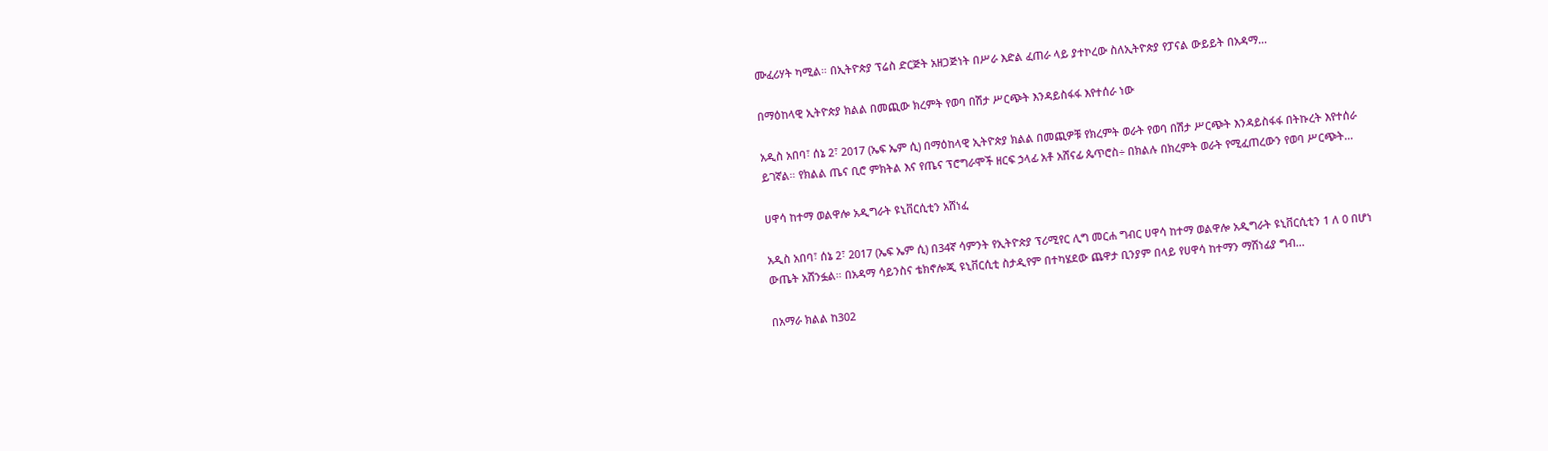ሙፈሪሃት ካሚል። በኢትዮጵያ ፕሬስ ድርጅት አዘጋጅነት በሥራ እድል ፈጠራ ላይ ያተኮረው ስለኢትዮጵያ የፓናል ውይይት በአዳማ…

በማዕከላዊ ኢትዮጵያ ክልል በመጪው ክረምት የወባ በሽታ ሥርጭት እንዳይስፋፋ እየተሰራ ነው

አዲስ አበባ፣ ሰኔ 2፣ 2017 (ኤፍ ኤም ሲ) በማዕከላዊ ኢትዮጵያ ክልል በመጪዎቹ የክረምት ወራት የወባ በሽታ ሥርጭት እንዳይስፋፋ በትኩረት እየተሰራ ይገኛል። የክልል ጤና ቢሮ ምክትል እና የጤና ፕሮግራሞች ዘርፍ ኃላፊ አቶ አሸናፊ ጴጥሮስ÷ በክልሉ በክረምት ወራት የሚፈጠረውን የወባ ሥርጭት…

ሀዋሳ ከተማ ወልዋሎ አዲግራት ዩኒቨርሲቲን አሸነፈ

አዲስ አበባ፣ ሰኔ 2፣ 2017 (ኤፍ ኤም ሲ) በ34ኛ ሳምንት የኢትዮጵያ ፕሪሚየር ሊግ መርሐ ግብር ሀዋሳ ከተማ ወልዋሎ አዲግራት ዩኒቨርሲቲን 1 ለ 0 በሆነ ውጤት አሸንፏል። በአዳማ ሳይንስና ቴክኖሎጂ ዩኒቨርሲቲ ስታዲየም በተካሄደው ጨዋታ ቢንያም በላይ የሀዋሳ ከተማን ማሸነፊያ ግብ…

በአማራ ክልል ከ302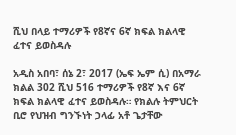ሺህ በላይ ተማሪዎች የ8ኛና 6ኛ ክፍል ክልላዊ ፈተና ይወስዳሉ

አዲስ አበባ፣ ሰኔ 2፣ 2017 (ኤፍ ኤም ሲ) በአማራ ክልል 302 ሺህ 516 ተማሪዎች የ8ኛ እና 6ኛ ክፍል ክልላዊ ፈተና ይወስዳሉ። የክልሉ ትምህርት ቢሮ የህዝብ ግንኙነት ኃላፊ አቶ ጌታቸው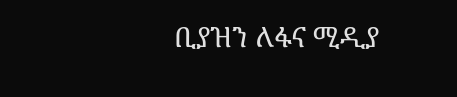ቢያዝን ለፋና ሚዲያ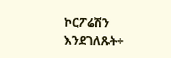ኮርፖሬሽን እንደገለጹት÷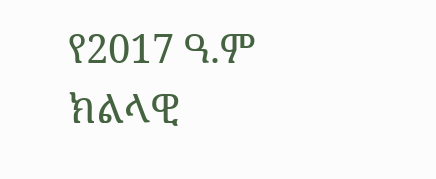የ2017 ዓ.ም ክልላዊ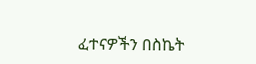ፈተናዎችን በስኬት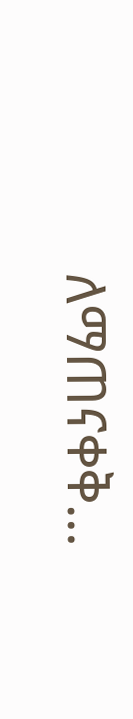ለማጠናቀቅ…